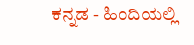ಕನ್ನಡ - ಹಿಂದಿಯಲ್ಲಿ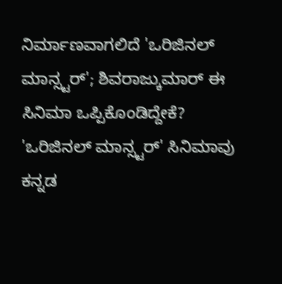ನಿರ್ಮಾಣವಾಗಲಿದೆ 'ಒರಿಜಿನಲ್ ಮಾನ್ಸ್ಟರ್'; ಶಿವರಾಜ್ಕುಮಾರ್ ಈ ಸಿನಿಮಾ ಒಪ್ಪಿಕೊಂಡಿದ್ದೇಕೆ?
'ಒರಿಜಿನಲ್ ಮಾನ್ಸ್ಟರ್' ಸಿನಿಮಾವು ಕನ್ನಡ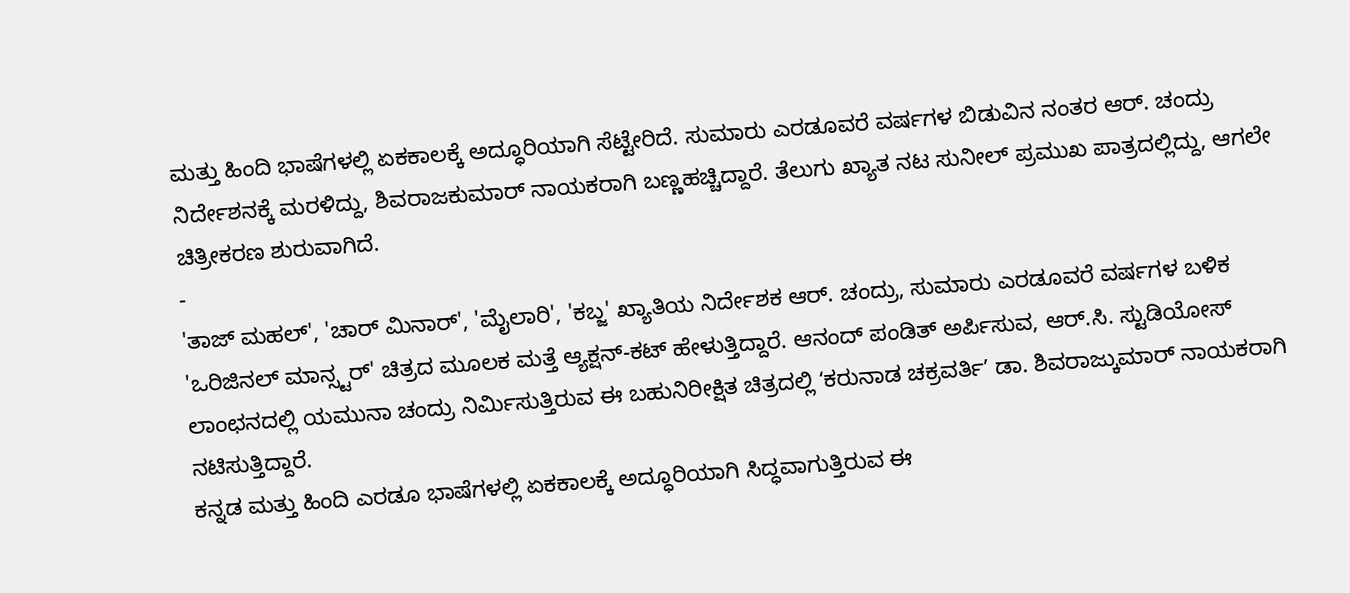ಮತ್ತು ಹಿಂದಿ ಭಾಷೆಗಳಲ್ಲಿ ಏಕಕಾಲಕ್ಕೆ ಅದ್ಧೂರಿಯಾಗಿ ಸೆಟ್ಟೇರಿದೆ. ಸುಮಾರು ಎರಡೂವರೆ ವರ್ಷಗಳ ಬಿಡುವಿನ ನಂತರ ಆರ್. ಚಂದ್ರು ನಿರ್ದೇಶನಕ್ಕೆ ಮರಳಿದ್ದು, ಶಿವರಾಜಕುಮಾರ್ ನಾಯಕರಾಗಿ ಬಣ್ಣಹಚ್ಚಿದ್ದಾರೆ. ತೆಲುಗು ಖ್ಯಾತ ನಟ ಸುನೀಲ್ ಪ್ರಮುಖ ಪಾತ್ರದಲ್ಲಿದ್ದು, ಆಗಲೇ ಚಿತ್ರೀಕರಣ ಶುರುವಾಗಿದೆ.
-
'ತಾಜ್ ಮಹಲ್', 'ಚಾರ್ ಮಿನಾರ್', 'ಮೈಲಾರಿ', 'ಕಬ್ಜ' ಖ್ಯಾತಿಯ ನಿರ್ದೇಶಕ ಆರ್. ಚಂದ್ರು, ಸುಮಾರು ಎರಡೂವರೆ ವರ್ಷಗಳ ಬಳಿಕ 'ಒರಿಜಿನಲ್ ಮಾನ್ಸ್ಟರ್' ಚಿತ್ರದ ಮೂಲಕ ಮತ್ತೆ ಆ್ಯಕ್ಷನ್-ಕಟ್ ಹೇಳುತ್ತಿದ್ದಾರೆ. ಆನಂದ್ ಪಂಡಿತ್ ಅರ್ಪಿಸುವ, ಆರ್.ಸಿ. ಸ್ಟುಡಿಯೋಸ್ ಲಾಂಛನದಲ್ಲಿ ಯಮುನಾ ಚಂದ್ರು ನಿರ್ಮಿಸುತ್ತಿರುವ ಈ ಬಹುನಿರೀಕ್ಷಿತ ಚಿತ್ರದಲ್ಲಿ ʻಕರುನಾಡ ಚಕ್ರವರ್ತಿʼ ಡಾ. ಶಿವರಾಜ್ಕುಮಾರ್ ನಾಯಕರಾಗಿ ನಟಿಸುತ್ತಿದ್ದಾರೆ.
ಕನ್ನಡ ಮತ್ತು ಹಿಂದಿ ಎರಡೂ ಭಾಷೆಗಳಲ್ಲಿ ಏಕಕಾಲಕ್ಕೆ ಅದ್ಧೂರಿಯಾಗಿ ಸಿದ್ಧವಾಗುತ್ತಿರುವ ಈ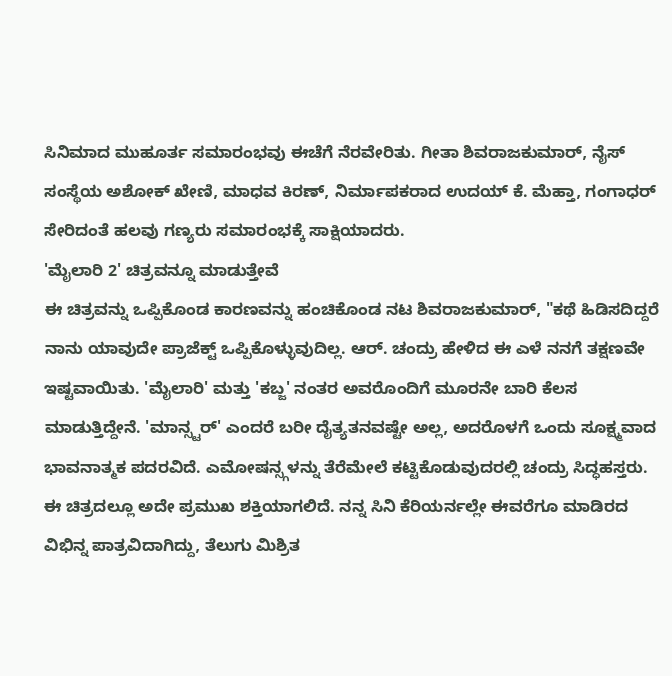ಸಿನಿಮಾದ ಮುಹೂರ್ತ ಸಮಾರಂಭವು ಈಚೆಗೆ ನೆರವೇರಿತು. ಗೀತಾ ಶಿವರಾಜಕುಮಾರ್, ನೈಸ್ ಸಂಸ್ಥೆಯ ಅಶೋಕ್ ಖೇಣಿ, ಮಾಧವ ಕಿರಣ್, ನಿರ್ಮಾಪಕರಾದ ಉದಯ್ ಕೆ. ಮೆಹ್ತಾ, ಗಂಗಾಧರ್ ಸೇರಿದಂತೆ ಹಲವು ಗಣ್ಯರು ಸಮಾರಂಭಕ್ಕೆ ಸಾಕ್ಷಿಯಾದರು.
'ಮೈಲಾರಿ 2' ಚಿತ್ರವನ್ನೂ ಮಾಡುತ್ತೇವೆ
ಈ ಚಿತ್ರವನ್ನು ಒಪ್ಪಿಕೊಂಡ ಕಾರಣವನ್ನು ಹಂಚಿಕೊಂಡ ನಟ ಶಿವರಾಜಕುಮಾರ್, "ಕಥೆ ಹಿಡಿಸದಿದ್ದರೆ ನಾನು ಯಾವುದೇ ಪ್ರಾಜೆಕ್ಟ್ ಒಪ್ಪಿಕೊಳ್ಳುವುದಿಲ್ಲ. ಆರ್. ಚಂದ್ರು ಹೇಳಿದ ಈ ಎಳೆ ನನಗೆ ತಕ್ಷಣವೇ ಇಷ್ಟವಾಯಿತು. 'ಮೈಲಾರಿ' ಮತ್ತು 'ಕಬ್ಜ' ನಂತರ ಅವರೊಂದಿಗೆ ಮೂರನೇ ಬಾರಿ ಕೆಲಸ ಮಾಡುತ್ತಿದ್ದೇನೆ. 'ಮಾನ್ಸ್ಟರ್' ಎಂದರೆ ಬರೀ ದೈತ್ಯತನವಷ್ಟೇ ಅಲ್ಲ, ಅದರೊಳಗೆ ಒಂದು ಸೂಕ್ಷ್ಮವಾದ ಭಾವನಾತ್ಮಕ ಪದರವಿದೆ. ಎಮೋಷನ್ಸ್ಗಳನ್ನು ತೆರೆಮೇಲೆ ಕಟ್ಟಿಕೊಡುವುದರಲ್ಲಿ ಚಂದ್ರು ಸಿದ್ಧಹಸ್ತರು. ಈ ಚಿತ್ರದಲ್ಲೂ ಅದೇ ಪ್ರಮುಖ ಶಕ್ತಿಯಾಗಲಿದೆ. ನನ್ನ ಸಿನಿ ಕೆರಿಯರ್ನಲ್ಲೇ ಈವರೆಗೂ ಮಾಡಿರದ ವಿಭಿನ್ನ ಪಾತ್ರವಿದಾಗಿದ್ದು, ತೆಲುಗು ಮಿಶ್ರಿತ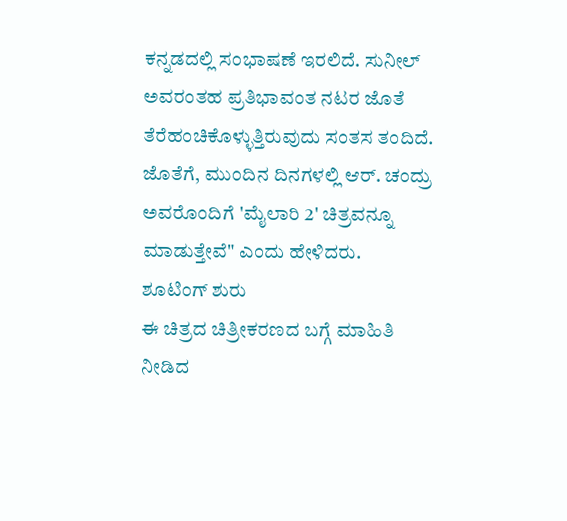ಕನ್ನಡದಲ್ಲಿ ಸಂಭಾಷಣೆ ಇರಲಿದೆ. ಸುನೀಲ್ ಅವರಂತಹ ಪ್ರತಿಭಾವಂತ ನಟರ ಜೊತೆ ತೆರೆಹಂಚಿಕೊಳ್ಳುತ್ತಿರುವುದು ಸಂತಸ ತಂದಿದೆ. ಜೊತೆಗೆ, ಮುಂದಿನ ದಿನಗಳಲ್ಲಿ ಆರ್. ಚಂದ್ರು ಅವರೊಂದಿಗೆ 'ಮೈಲಾರಿ 2' ಚಿತ್ರವನ್ನೂ ಮಾಡುತ್ತೇವೆ" ಎಂದು ಹೇಳಿದರು.
ಶೂಟಿಂಗ್ ಶುರು
ಈ ಚಿತ್ರದ ಚಿತ್ರೀಕರಣದ ಬಗ್ಗೆ ಮಾಹಿತಿ ನೀಡಿದ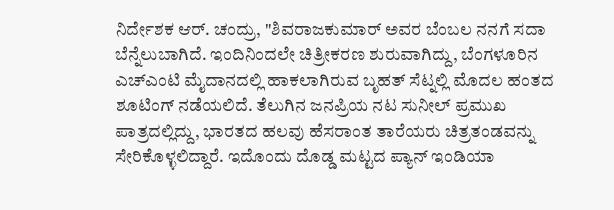ನಿರ್ದೇಶಕ ಆರ್. ಚಂದ್ರು, "ಶಿವರಾಜಕುಮಾರ್ ಅವರ ಬೆಂಬಲ ನನಗೆ ಸದಾ ಬೆನ್ನೆಲುಬಾಗಿದೆ. ಇಂದಿನಿಂದಲೇ ಚಿತ್ರೀಕರಣ ಶುರುವಾಗಿದ್ದು, ಬೆಂಗಳೂರಿನ ಎಚ್ಎಂಟಿ ಮೈದಾನದಲ್ಲಿ ಹಾಕಲಾಗಿರುವ ಬೃಹತ್ ಸೆಟ್ನಲ್ಲಿ ಮೊದಲ ಹಂತದ ಶೂಟಿಂಗ್ ನಡೆಯಲಿದೆ. ತೆಲುಗಿನ ಜನಪ್ರಿಯ ನಟ ಸುನೀಲ್ ಪ್ರಮುಖ ಪಾತ್ರದಲ್ಲಿದ್ದು, ಭಾರತದ ಹಲವು ಹೆಸರಾಂತ ತಾರೆಯರು ಚಿತ್ರತಂಡವನ್ನು ಸೇರಿಕೊಳ್ಳಲಿದ್ದಾರೆ. ಇದೊಂದು ದೊಡ್ಡ ಮಟ್ಟದ ಪ್ಯಾನ್ ಇಂಡಿಯಾ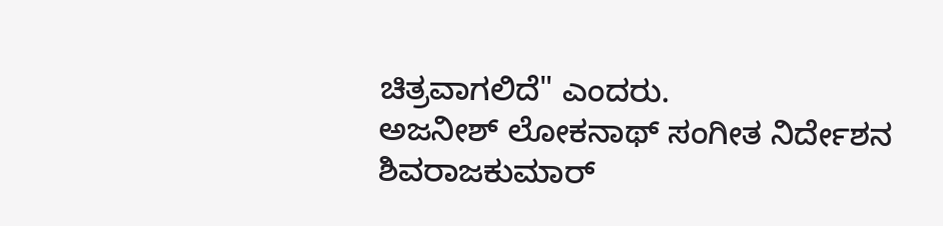ಚಿತ್ರವಾಗಲಿದೆ" ಎಂದರು.
ಅಜನೀಶ್ ಲೋಕನಾಥ್ ಸಂಗೀತ ನಿರ್ದೇಶನ
ಶಿವರಾಜಕುಮಾರ್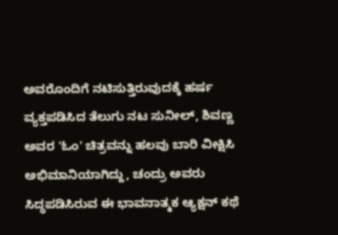ಅವರೊಂದಿಗೆ ನಟಿಸುತ್ತಿರುವುದಕ್ಕೆ ಹರ್ಷ ವ್ಯಕ್ತಪಡಿಸಿದ ತೆಲುಗು ನಟ ಸುನೀಲ್, ಶಿವಣ್ಣ ಅವರ 'ಓಂ' ಚಿತ್ರವನ್ನು ಹಲವು ಬಾರಿ ವೀಕ್ಷಿಸಿ ಅಭಿಮಾನಿಯಾಗಿದ್ದು, ಚಂದ್ರು ಅವರು ಸಿದ್ಧಪಡಿಸಿರುವ ಈ ಭಾವನಾತ್ಮಕ ಆ್ಯಕ್ಷನ್ ಕಥೆ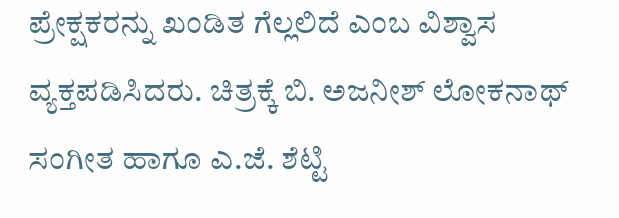ಪ್ರೇಕ್ಷಕರನ್ನು ಖಂಡಿತ ಗೆಲ್ಲಲಿದೆ ಎಂಬ ವಿಶ್ವಾಸ ವ್ಯಕ್ತಪಡಿಸಿದರು. ಚಿತ್ರಕ್ಕೆ ಬಿ. ಅಜನೀಶ್ ಲೋಕನಾಥ್ ಸಂಗೀತ ಹಾಗೂ ಎ.ಜೆ. ಶೆಟ್ಟಿ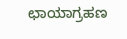ಛಾಯಾಗ್ರಹಣ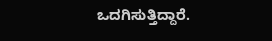ಒದಗಿಸುತ್ತಿದ್ದಾರೆ.